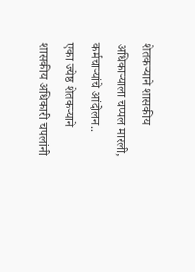शेतकऱ्याने शासकीय अधिकाऱ्याला चप्पल मारली, कर्मचाऱ्यांचे आंदोलन..
एका ज्येष्ठ शेतकऱ्याने शासकीय अधिकारी चपलांनी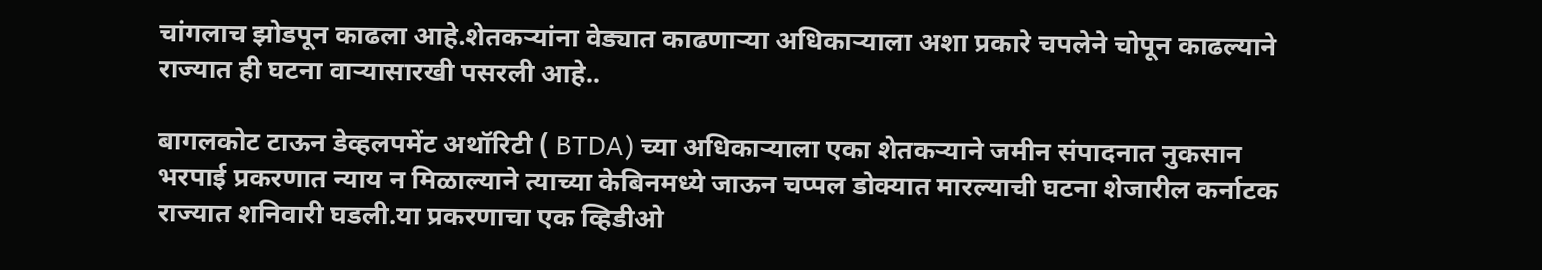चांगलाच झोडपून काढला आहे.शेतकऱ्यांना वेड्यात काढणाऱ्या अधिकाऱ्याला अशा प्रकारे चपलेने चोपून काढल्याने राज्यात ही घटना वाऱ्यासारखी पसरली आहे..

बागलकोट टाऊन डेव्हलपमेंट अथॉरिटी ( BTDA) च्या अधिकाऱ्याला एका शेतकऱ्याने जमीन संपादनात नुकसान भरपाई प्रकरणात न्याय न मिळाल्याने त्याच्या केबिनमध्ये जाऊन चप्पल डोक्यात मारल्याची घटना शेजारील कर्नाटक राज्यात शनिवारी घडली.या प्रकरणाचा एक व्हिडीओ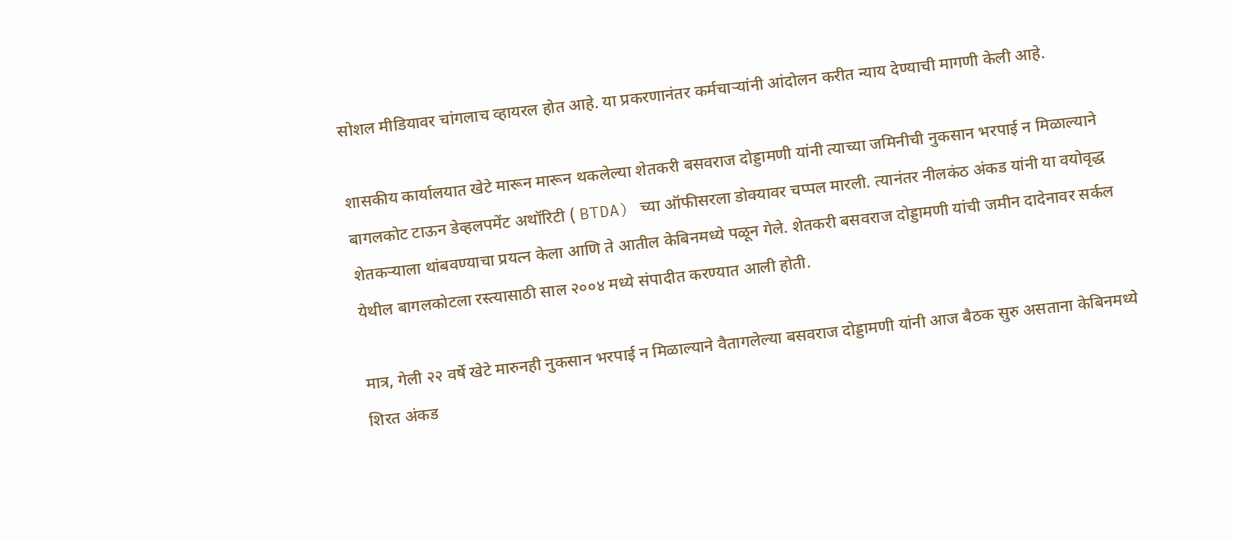सोशल मीडियावर चांगलाच व्हायरल होत आहे. या प्रकरणानंतर कर्मचाऱ्यांनी आंदोलन करीत न्याय देण्याची मागणी केली आहे.

शासकीय कार्यालयात खेटे मारून मारून थकलेल्या शेतकरी बसवराज दोड्डामणी यांनी त्याच्या जमिनीची नुकसान भरपाई न मिळाल्याने बागलकोट टाऊन डेव्हलपमेंट अथॉरिटी ( BTDA) च्या ऑफीसरला डोक्यावर चप्पल मारली. त्यानंतर नीलकंठ अंकड यांनी या वयोवृद्ध शेतकऱ्याला थांबवण्याचा प्रयत्न केला आणि ते आतील केबिनमध्ये पळून गेले. शेतकरी बसवराज दोड्डामणी यांची जमीन दादेनावर सर्कल येथील बागलकोटला रस्त्यासाठी साल २००४ मध्ये संपादीत करण्यात आली होती.

मात्र, गेली २२ वर्षे खेटे मारुनही नुकसान भरपाई न मिळाल्याने वैतागलेल्या बसवराज दोड्डामणी यांनी आज बैठक सुरु असताना केबिनमध्ये शिरत अंकड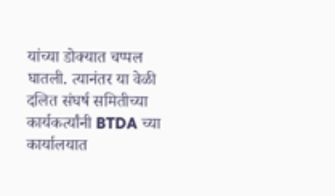यांच्या डोक्यात चप्पल घातली. त्यानंतर या वेळी दलित संघर्ष समितीच्या कार्यकर्त्यांनी BTDA च्या कार्यालयात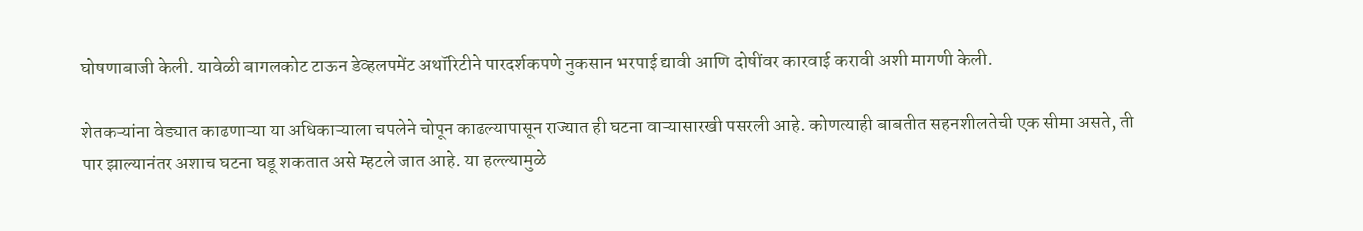घोषणाबाजी केली. यावेळी बागलकोट टाऊन डेव्हलपमेंट अथॉरिटीने पारदर्शकपणे नुकसान भरपाई द्यावी आणि दोषींवर कारवाई करावी अशी मागणी केली.

शेतकऱ्यांना वेड्यात काढणाऱ्या या अधिकाऱ्याला चपलेने चोपून काढल्यापासून राज्यात ही घटना वाऱ्यासारखी पसरली आहे. कोणत्याही बाबतीत सहनशीलतेची एक सीमा असते, ती पार झाल्यानंतर अशाच घटना घडू शकतात असे म्हटले जात आहे. या हल्ल्यामुळे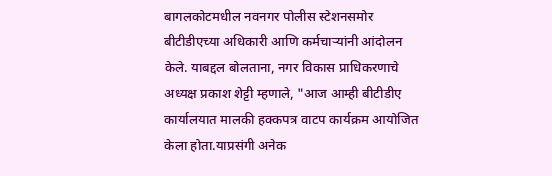बागलकोटमधील नवनगर पोलीस स्टेशनसमोर बीटीडीएच्या अधिकारी आणि कर्मचाऱ्यांनी आंदोलन केले. याबद्दल बोलताना, नगर विकास प्राधिकरणाचे अध्यक्ष प्रकाश शेट्टी म्हणाले, "आज आम्ही बीटीडीए कार्यालयात मालकी हक्कपत्र वाटप कार्यक्रम आयोजित केला होता.याप्रसंगी अनेक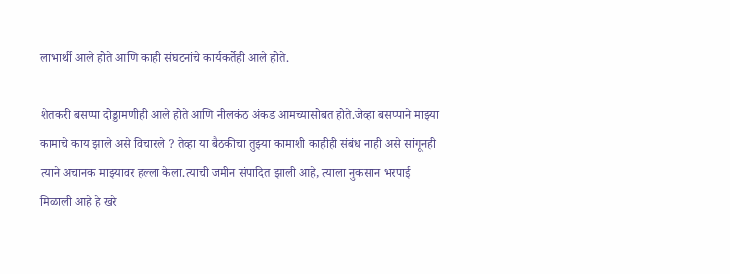लाभार्थी आले होते आणि काही संघटनांचे कार्यकर्तेही आले होते.

शेतकरी बसप्पा दोड्डामणीही आले होते आणि नीलकंठ अंकड आमच्यासोबत होते.जेव्हा बसप्पाने माझ्या कामाचे काय झाले असे विचारले ? तेव्हा या बैठकीचा तुझ्या कामाशी काहीही संबंध नाही असे सांगूनही त्याने अचानक माझ्यावर हल्ला केला.त्याची जमीन संपादित झाली आहे, त्याला नुकसान भरपाई मिळाली आहे हे खरे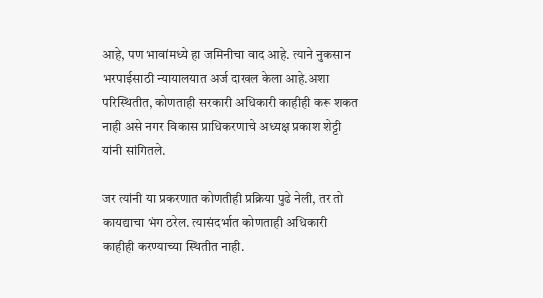आहे, पण भावांमध्ये हा जमिनीचा वाद आहे. त्याने नुकसान भरपाईसाठी न्यायालयात अर्ज दाखल केला आहे.अशा परिस्थितीत, कोणताही सरकारी अधिकारी काहीही करू शकत नाही असे नगर विकास प्राधिकरणाचे अध्यक्ष प्रकाश शेट्टी यांनी सांगितले.

जर त्यांनी या प्रकरणात कोणतीही प्रक्रिया पुढे नेली, तर तो कायद्याचा भंग ठरेल. त्यासंदर्भात कोणताही अधिकारी काहीही करण्याच्या स्थितीत नाही.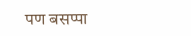पण बसप्पा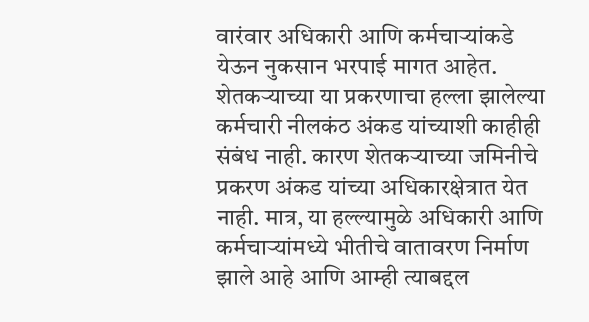वारंवार अधिकारी आणि कर्मचाऱ्यांकडे येऊन नुकसान भरपाई मागत आहेत. शेतकऱ्याच्या या प्रकरणाचा हल्ला झालेल्या कर्मचारी नीलकंठ अंकड यांच्याशी काहीही संबंध नाही. कारण शेतकऱ्याच्या जमिनीचे प्रकरण अंकड यांच्या अधिकारक्षेत्रात येत नाही. मात्र, या हल्ल्यामुळे अधिकारी आणि कर्मचाऱ्यांमध्ये भीतीचे वातावरण निर्माण झाले आहे आणि आम्ही त्याबद्दल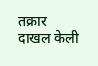तक्रार दाखल केली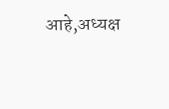आहे,अध्यक्ष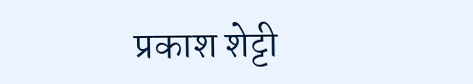प्रकाश शेट्टी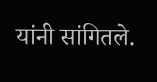यांनी सांगितले.